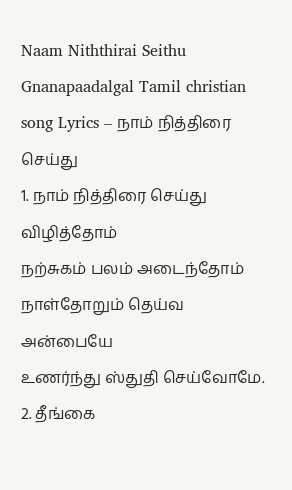Naam Niththirai Seithu Gnanapaadalgal Tamil christian song Lyrics – நாம் நித்திரை செய்து
1. நாம் நித்திரை செய்து விழித்தோம்
நற்சுகம் பலம் அடைந்தோம்
நாள்தோறும் தெய்வ அன்பையே
உணர்ந்து ஸ்துதி செய்வோமே.
2. தீங்கை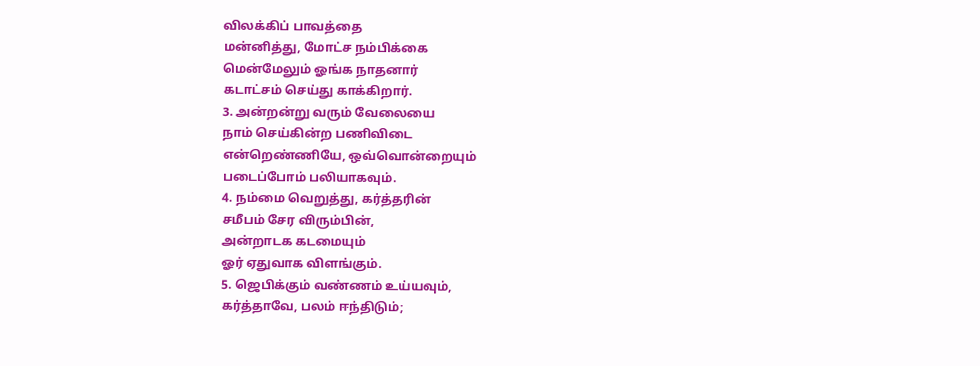விலக்கிப் பாவத்தை
மன்னித்து, மோட்ச நம்பிக்கை
மென்மேலும் ஓங்க நாதனார்
கடாட்சம் செய்து காக்கிறார்.
3. அன்றன்று வரும் வேலையை
நாம் செய்கின்ற பணிவிடை
என்றெண்ணியே, ஒவ்வொன்றையும்
படைப்போம் பலியாகவும்.
4. நம்மை வெறுத்து, கர்த்தரின்
சமீபம் சேர விரும்பின்,
அன்றாடக கடமையும்
ஓர் ஏதுவாக விளங்கும்.
5. ஜெபிக்கும் வண்ணம் உய்யவும்,
கர்த்தாவே, பலம் ஈந்திடும்;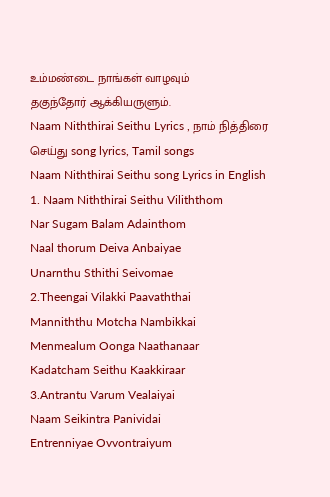உம்மண்டை நாங்கள் வாழவும்
தகுந்தோர் ஆக்கியருளும்.
Naam Niththirai Seithu Lyrics , நாம் நித்திரை செய்து song lyrics, Tamil songs
Naam Niththirai Seithu song Lyrics in English
1. Naam Niththirai Seithu Viliththom
Nar Sugam Balam Adainthom
Naal thorum Deiva Anbaiyae
Unarnthu Sthithi Seivomae
2.Theengai Vilakki Paavaththai
Manniththu Motcha Nambikkai
Menmealum Oonga Naathanaar
Kadatcham Seithu Kaakkiraar
3.Antrantu Varum Vealaiyai
Naam Seikintra Panividai
Entrenniyae Ovvontraiyum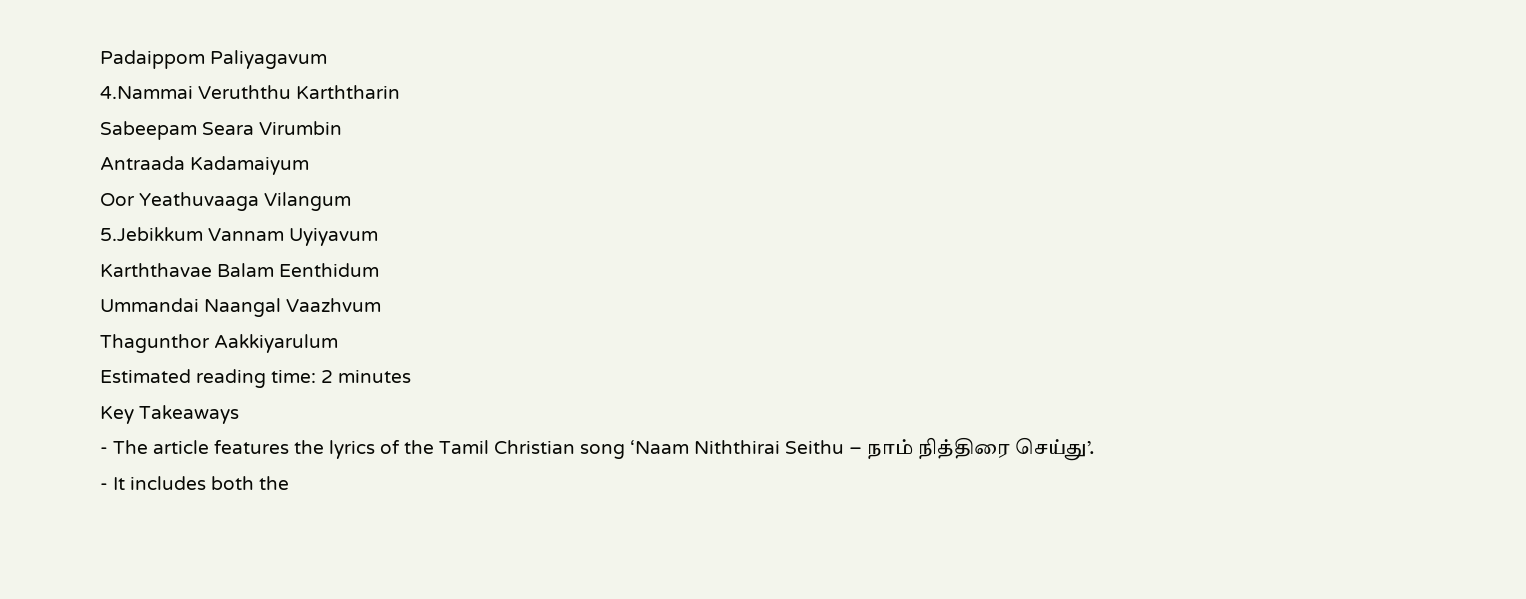Padaippom Paliyagavum
4.Nammai Veruththu Karththarin
Sabeepam Seara Virumbin
Antraada Kadamaiyum
Oor Yeathuvaaga Vilangum
5.Jebikkum Vannam Uyiyavum
Karththavae Balam Eenthidum
Ummandai Naangal Vaazhvum
Thagunthor Aakkiyarulum
Estimated reading time: 2 minutes
Key Takeaways
- The article features the lyrics of the Tamil Christian song ‘Naam Niththirai Seithu – நாம் நித்திரை செய்து’.
- It includes both the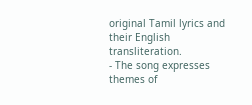original Tamil lyrics and their English transliteration.
- The song expresses themes of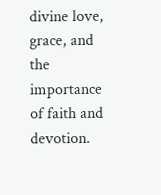divine love, grace, and the importance of faith and devotion.